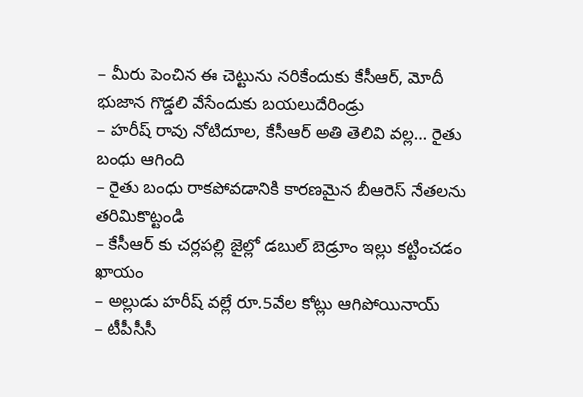– మీరు పెంచిన ఈ చెట్టును నరికేందుకు కేసీఆర్, మోదీ భుజాన గొడ్డలి వేసేందుకు బయలుదేరిండ్రు
– హరీష్ రావు నోటిదూల, కేసీఆర్ అతి తెలివి వల్ల… రైతు బంధు ఆగింది
– రైతు బంధు రాకపోవడానికి కారణమైన బీఆరెస్ నేతలను తరిమికొట్టండి
– కేసీఆర్ కు చర్లపల్లి జైల్లో డబుల్ బెడ్రూం ఇల్లు కట్టించడం ఖాయం
– అల్లుడు హరీష్ వల్లే రూ.5వేల కోట్లు ఆగిపోయినాయ్
– టీపీసీసీ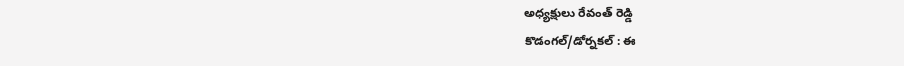అధ్యక్షులు రేవంత్ రెడ్డి
కొడంగల్/డోర్నకల్ : ఈ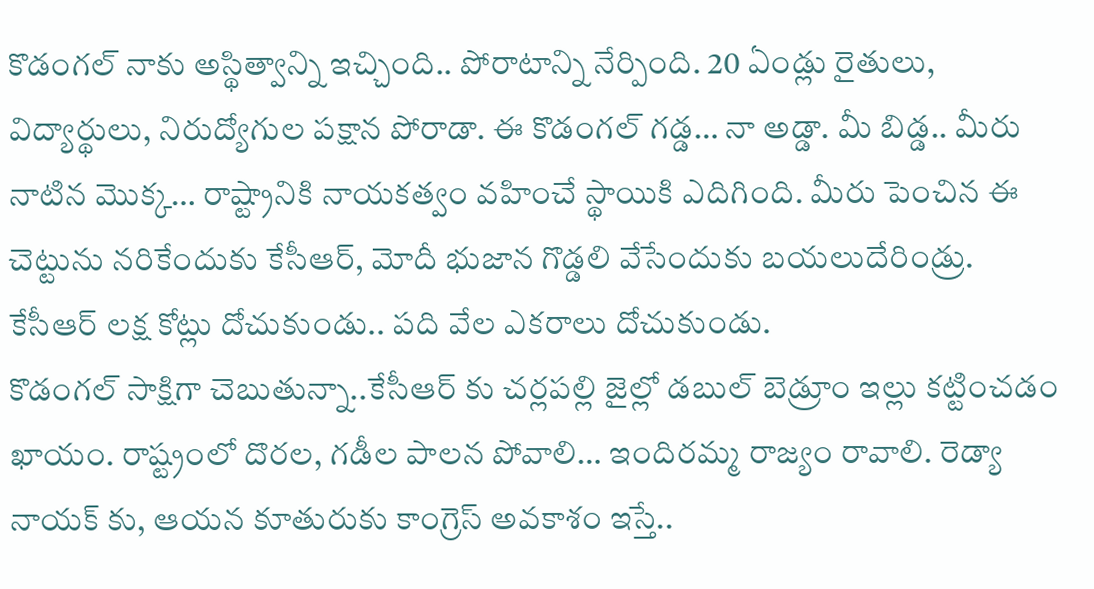కొడంగల్ నాకు అస్థిత్వాన్ని ఇచ్చింది.. పోరాటాన్ని నేర్పింది. 20 ఏండ్లు రైతులు, విద్యార్థులు, నిరుద్యోగుల పక్షాన పోరాడా. ఈ కొడంగల్ గడ్డ… నా అడ్డా. మీ బిడ్డ.. మీరు నాటిన మొక్క… రాష్ట్రానికి నాయకత్వం వహించే స్థాయికి ఎదిగింది. మీరు పెంచిన ఈ చెట్టును నరికేందుకు కేసీఆర్, మోదీ భుజాన గొడ్డలి వేసేందుకు బయలుదేరిండ్రు. కేసీఆర్ లక్ష కోట్లు దోచుకుండు.. పది వేల ఎకరాలు దోచుకుండు.
కొడంగల్ సాక్షిగా చెబుతున్నా..కేసీఆర్ కు చర్లపల్లి జైల్లో డబుల్ బెడ్రూం ఇల్లు కట్టించడం ఖాయం. రాష్ట్రంలో దొరల, గడీల పాలన పోవాలి… ఇందిరమ్మ రాజ్యం రావాలి. రెడ్యా నాయక్ కు, ఆయన కూతురుకు కాంగ్రెస్ అవకాశం ఇస్తే..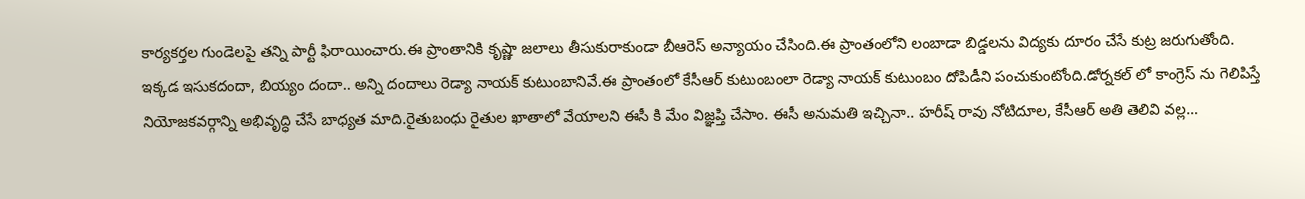కార్యకర్తల గుండెలపై తన్ని పార్టీ ఫిరాయించారు.ఈ ప్రాంతానికి కృష్ణా జలాలు తీసుకురాకుండా బీఆరెస్ అన్యాయం చేసింది.ఈ ప్రాంతంలోని లంబాడా బిడ్డలను విద్యకు దూరం చేసే కుట్ర జరుగుతోంది.
ఇక్కడ ఇసుకదందా, బియ్యం దందా.. అన్ని దందాలు రెడ్యా నాయక్ కుటుంబానివే.ఈ ప్రాంతంలో కేసీఆర్ కుటుంబంలా రెడ్యా నాయక్ కుటుంబం దోపిడీని పంచుకుంటోంది.డోర్నకల్ లో కాంగ్రెస్ ను గెలిపిస్తే నియోజకవర్గాన్ని అభివృద్ధి చేసే బాధ్యత మాది.రైతుబంధు రైతుల ఖాతాలో వేయాలని ఈసీ కి మేం విజ్ఞప్తి చేసాం. ఈసీ అనుమతి ఇచ్చినా.. హరీష్ రావు నోటిదూల, కేసీఆర్ అతి తెలివి వల్ల…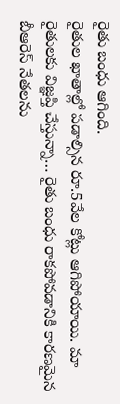రైతు బంధు ఆగింది.
రైతుల ఖాతాల్లో పడాల్సిన రూ.5వేల కోట్లు ఆగిపోయాయి. మా రైతులకు విజ్ఞప్తి చేస్తున్నా… రైతు బంధు రాకపోవడానికి కారణమైన బీఆరెస్ నేతలను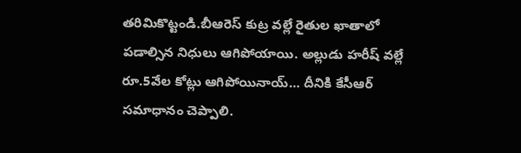తరిమికొట్టండి.బీఆరెస్ కుట్ర వల్లే రైతుల ఖాతాలో పడాల్సిన నిధులు ఆగిపోయాయి. అల్లుడు హరీష్ వల్లే రూ.5వేల కోట్లు ఆగిపోయినాయ్… దీనికి కేసీఆర్ సమాధానం చెప్పాలి.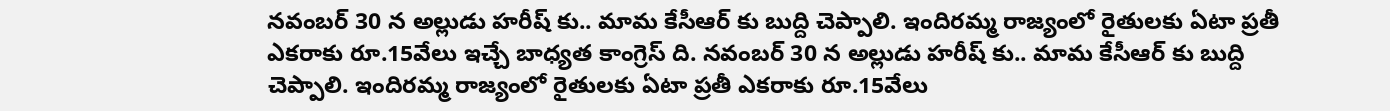నవంబర్ 30 న అల్లుడు హరీష్ కు.. మామ కేసీఆర్ కు బుద్ది చెప్పాలి. ఇందిరమ్మ రాజ్యంలో రైతులకు ఏటా ప్రతీ ఎకరాకు రూ.15వేలు ఇచ్చే బాధ్యత కాంగ్రెస్ ది. నవంబర్ 30 న అల్లుడు హరీష్ కు.. మామ కేసీఆర్ కు బుద్ది చెప్పాలి. ఇందిరమ్మ రాజ్యంలో రైతులకు ఏటా ప్రతీ ఎకరాకు రూ.15వేలు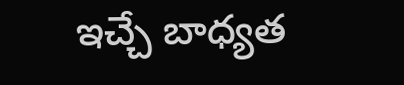ఇచ్చే బాధ్యత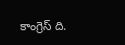కాంగ్రెస్ ది.